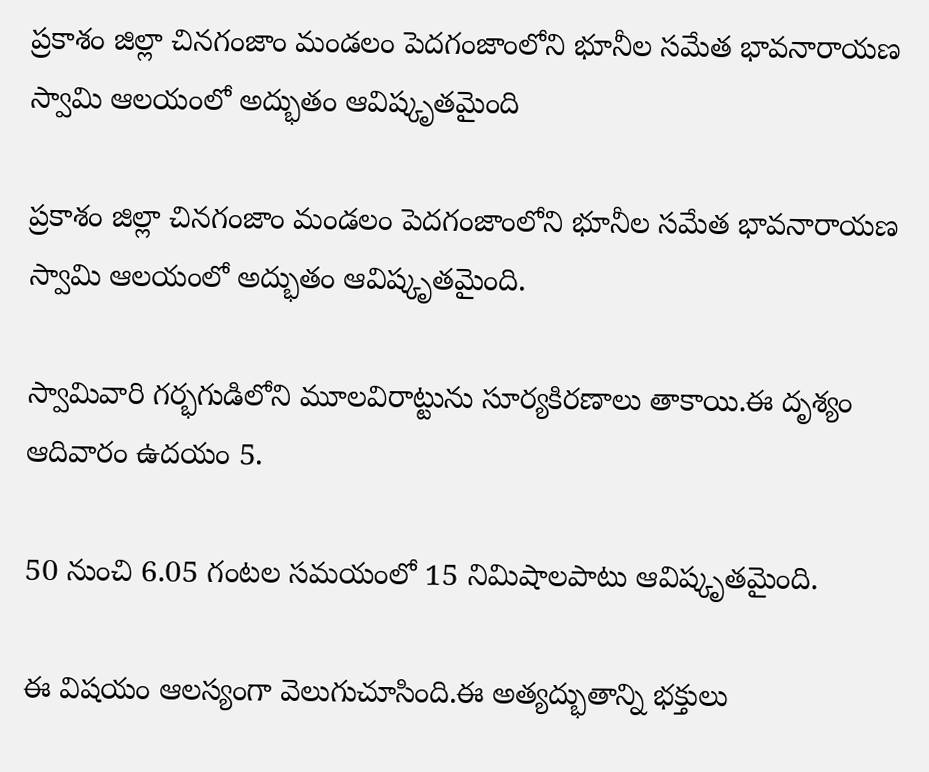ప్రకాశం జిల్లా చినగంజాం మండలం పెదగంజాంలోని భూనీల సమేత భావనారాయణ స్వామి ఆలయంలో అద్భుతం ఆవిష్కృతమైంది

ప్రకాశం జిల్లా చినగంజాం మండలం పెదగంజాంలోని భూనీల సమేత భావనారాయణ స్వామి ఆలయంలో అద్భుతం ఆవిష్కృతమైంది.

స్వామివారి గర్భగుడిలోని మూలవిరాట్టును సూర్యకిరణాలు తాకాయి.ఈ దృశ్యం ఆదివారం ఉదయం 5.

50 నుంచి 6.05 గంటల సమయంలో 15 నిమిషాలపాటు ఆవిష్కృతమైంది.

ఈ విషయం ఆలస్యంగా వెలుగుచూసింది.ఈ అత్యద్భుతాన్ని భక్తులు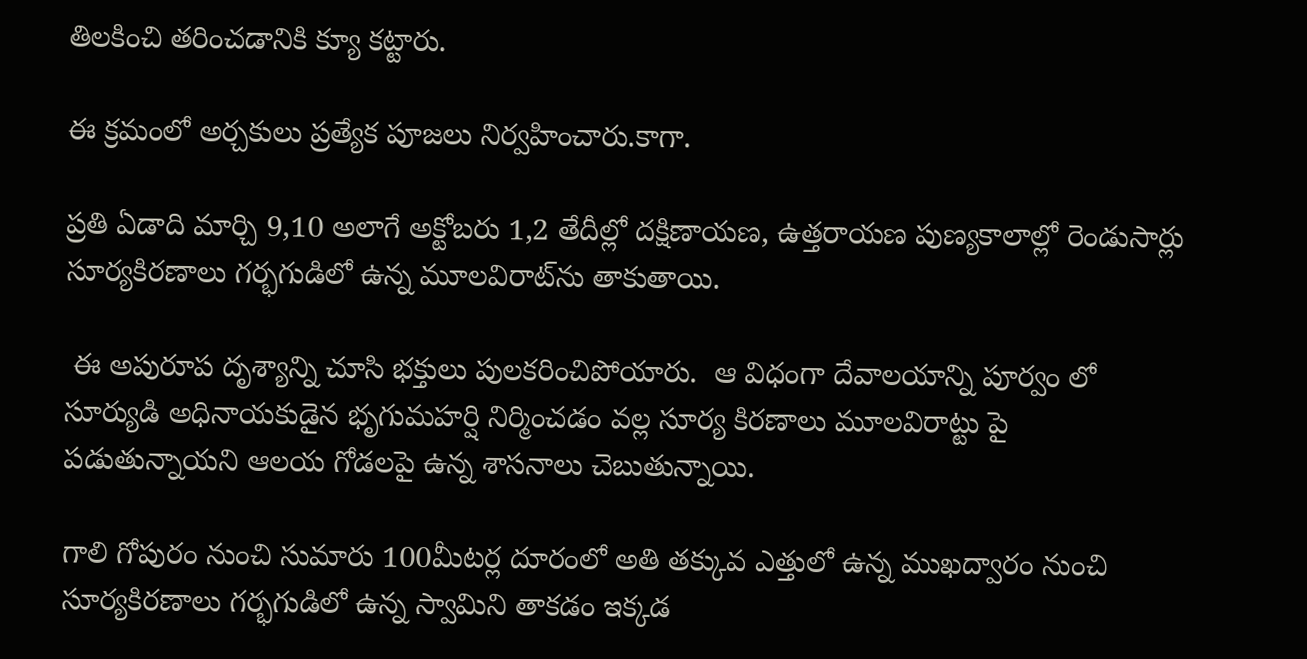తిలకించి తరించడానికి క్యూ కట్టారు.

ఈ క్రమంలో అర్చకులు ప్రత్యేక పూజలు నిర్వహించారు.కాగా.

ప్రతి ఏడాది మార్చి 9,10 అలాగే అక్టోబరు 1,2 తేదీల్లో దక్షిణాయణ, ఉత్తరాయణ పుణ్యకాలాల్లో రెండుసార్లు సూర్యకిరణాలు గర్భగుడిలో ఉన్న మూలవిరాట్‌ను తాకుతాయి.

 ఈ అపురూప దృశ్యాన్ని చూసి భక్తులు పులకరించిపోయారు.  ఆ విధంగా దేవాలయాన్ని పూర్వం లో సూర్యుడి అధినాయకుడైన భృగుమహర్షి నిర్మించడం వల్ల సూర్య కిరణాలు మూలవిరాట్టు పై పడుతున్నాయని ఆలయ గోడలపై ఉన్న శాసనాలు చెబుతున్నాయి.

గాలి గోపురం నుంచి సుమారు 100మీటర్ల దూరంలో అతి తక్కువ ఎత్తులో ఉన్న ముఖద్వారం నుంచి సూర్యకిరణాలు గర్భగుడిలో ఉన్న స్వామిని తాకడం ఇక్కడ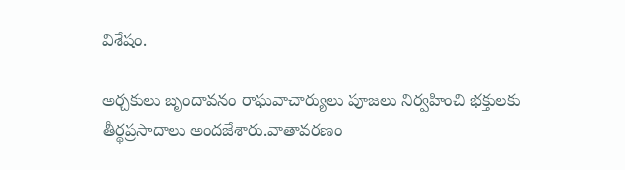విశేషం.

అర్చకులు బృందావనం రాఘవాచార్యులు పూజలు నిర్వహించి భక్తులకు తీర్థప్రసాదాలు అందజేశారు.వాతావరణం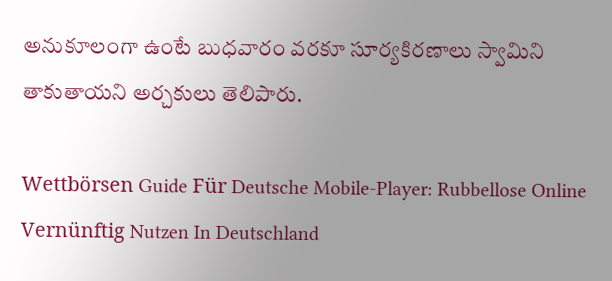అనుకూలంగా ఉంటే బుధవారం వరకూ సూర్యకిరణాలు స్వామిని తాకుతాయని అర్చకులు తెలిపారు.

Wettbörsen Guide Für Deutsche Mobile-Player: Rubbellose Online Vernünftig Nutzen In Deutschland